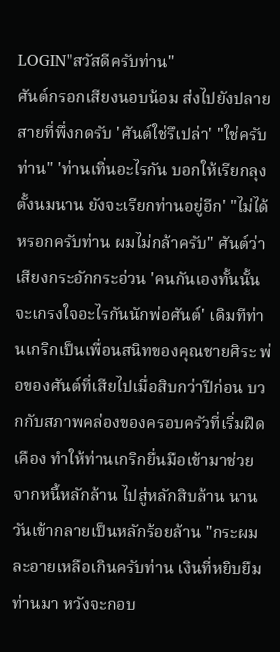LOGIN"สวัสดีครับท่าน"
ศันต์กรอกเสียงนอบน้อม ส่งไปยังปลายสายที่พึ่งกดรับ 'ศันต์ใช่รึเปล่า' "ใช่ครับท่าน" 'ท่านเทิ่นอะไรกัน บอกให้เรียกลุงตั้งนมนาน ยังจะเรียกท่านอยู่อีก' "ไม่ได้หรอกครับท่าน ผมไม่กล้าครับ" ศันต์ว่าเสียงกระอักกระอ่วน 'คนกันเองทั้นนั้น จะเกรงใจอะไรกันนักพ่อศันต์' เดิมทีท่านเกริกเป็นเพื่อนสนิทของคุณชายศิระ พ่อของศันต์ที่เสียไปเมื่อสิบกว่าปีก่อน บวกกับสภาพคล่องของครอบครัวที่เริ่มฝืดเคือง ทำให้ท่านเกริกยื่นมือเข้ามาช่วย จากหนี้หลักล้าน ไปสู่หลักสิบล้าน นานวันเข้ากลายเป็นหลักร้อยล้าน "กระผมละอายเหลือเกินครับท่าน เงินที่หยิบยืมท่านมา หวังจะกอบ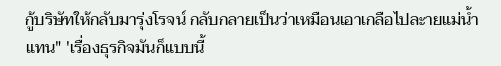กู้บริษัทให้กลับมารุ่งโรจน์ กลับกลายเป็นว่าเหมือนเอาเกลือไปละายแม่น้ำแทน" 'เรื่องธุรกิจมันก็แบบนี้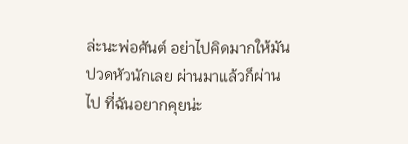ล่ะนะพ่อศันต์ อย่าไปคิดมากให้มันปวดหัวนักเลย ผ่านมาแล้วก็ผ่านไป ที่ฉันอยากคุยน่ะ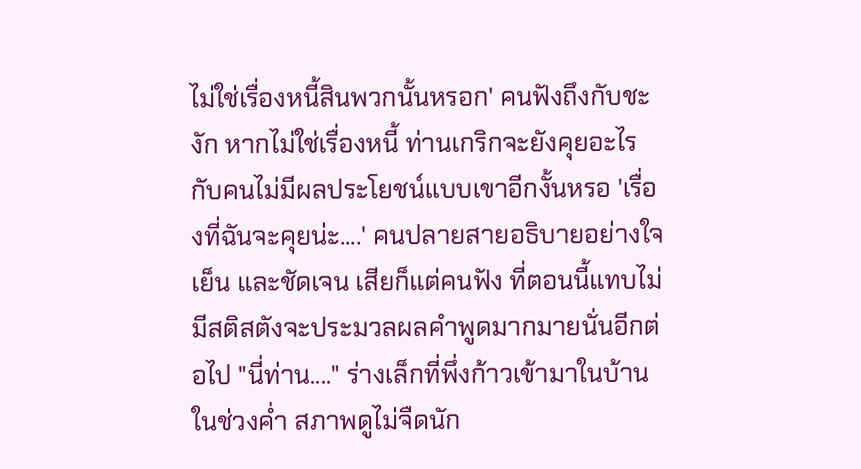ไม่ใช่เรื่องหนี้สินพวกนั้นหรอก' คนฟังถึงกับชะงัก หากไม่ใช่เรื่องหนี้ ท่านเกริกจะยังคุยอะไรกับคนไม่มีผลประโยชน์แบบเขาอีกงั้นหรอ 'เรื่องที่ฉันจะคุยน่ะ....' คนปลายสายอธิบายอย่างใจเย็น และชัดเจน เสียก็แต่คนฟัง ที่ตอนนี้แทบไม่มีสติสตังจะประมวลผลคำพูดมากมายนั่นอีกต่อไป "นี่ท่าน...." ร่างเล็กที่พึ่งก้าวเข้ามาในบ้านในช่วงค่ำ สภาพดูไม่จืดนัก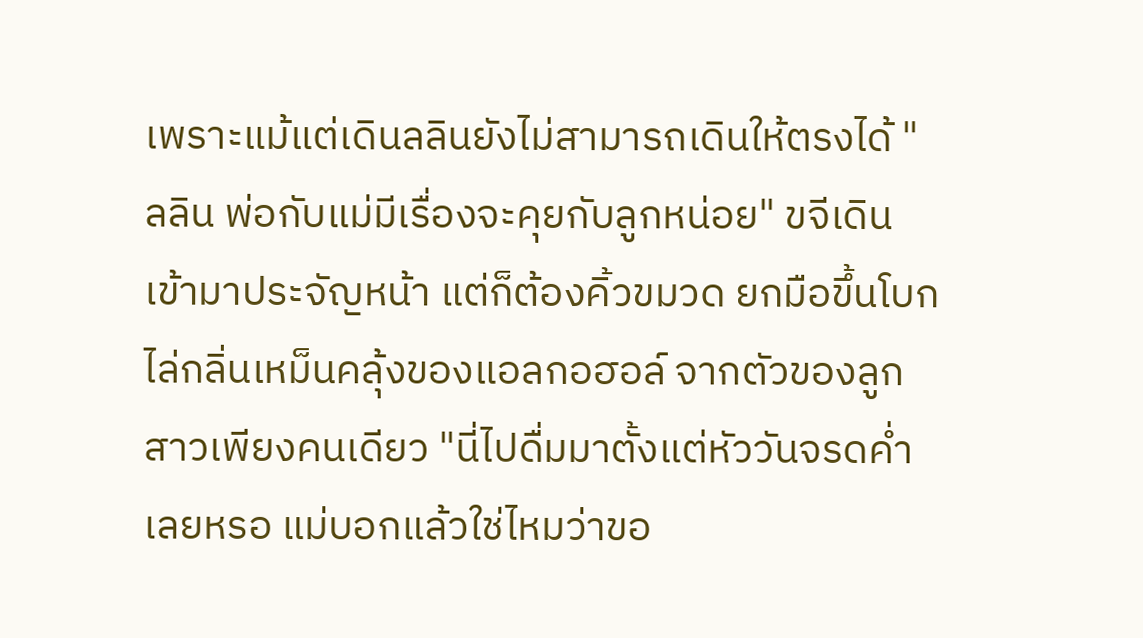เพราะแม้แต่เดินลลินยังไม่สามารถเดินให้ตรงได้ "ลลิน พ่อกับแม่มีเรื่องจะคุยกับลูกหน่อย" ขจีเดินเข้ามาประจัญหน้า แต่ก็ต้องคิ้วขมวด ยกมือขึ้นโบกไล่กลิ่นเหม็นคลุ้งของแอลกอฮอล์ จากตัวของลูกสาวเพียงคนเดียว "นี่ไปดื่มมาตั้งแต่หัววันจรดค่ำเลยหรอ แม่บอกแล้วใช่ไหมว่าขอ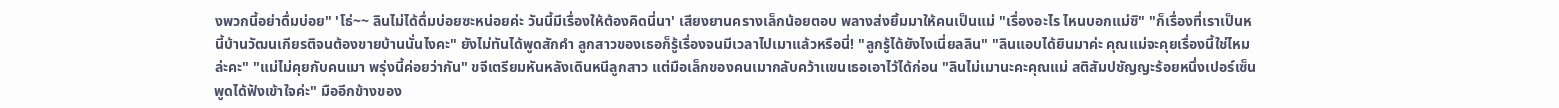งพวกนี้อย่าดื่มบ่อย" 'โธ่~~ ลินไม่ได้ดื่มบ่อยซะหน่อยค่ะ วันนี้มีเรื่องให้ต้องคิดนี่นา' เสียงยานครางเล็กน้อยตอบ พลางส่งยิ้มมาให้คนเป็นแม่ "เรื่องอะไร ไหนบอกแม่ซิ" "ก็เรื่องที่เราเป็นหนี้บ้านวัฒนเกียรติจนต้องขายบ้านนั่นไงคะ" ยังไม่ทันได้พูดสักคำ ลูกสาวของเธอก็รู้เรื่องจนมีเวลาไปเมาแล้วหรือนี่! "ลูกรู้ได้ยังไงเนี่ยลลิน" "ลินแอบได้ยินมาค่ะ คุณแม่จะคุยเรื่องนี้ใช่ไหมล่ะคะ" "แม่ไม่คุยกับคนเมา พรุ่งนี้ค่อยว่ากัน" ขจีเตรียมหันหลังเดินหนีลูกสาว แต่มือเล็กของคนเมากลับคว้าเเขนเธอเอาไว้ได้ก่อน "ลินไม่เมานะคะคุณแม่ สติสัมปชัญญะร้อยหนึ่งเปอร์เซ็น พูดได้ฟังเข้าใจค่ะ" มืออีกข้างของ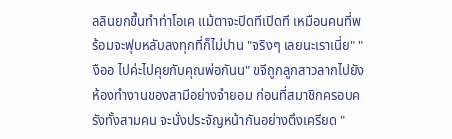ลลินยกขึ้นทำท่าโอเค แม้ตาจะปิดทีเปิดที เหมือนคนที่พร้อมจะฟุบหลับลงทุกที่ก็ไม่ปาน "จริงๆ เลยนะเราเนี่ย" "งืออ ไปค่ะไปคุยกับคุณพ่อกันน" ขจีถูกลูกสาวลากไปยังห้องทำงานของสามีอย่างจำยอม ก่อนที่สมาชิกครอบครังทั้งสามคน จะนั่งประจัญหน้ากันอย่างตึงเครียด "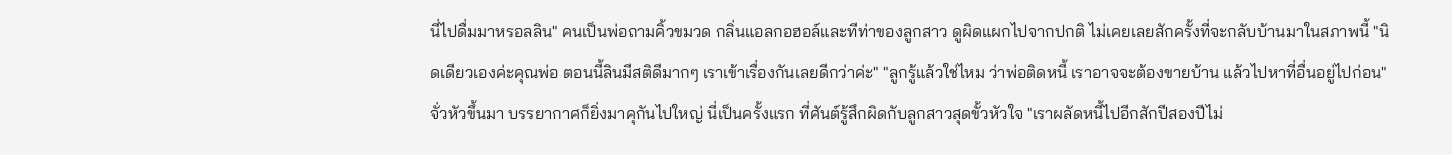นี่ไปดื่มมาหรอลลิน" คนเป็นพ่อถามคิ้วขมวด กลิ่นแอลกอฮอล์และทีท่าของลูกสาว ดูผิดแผกไปจากปกติ ไม่เคยเลยสักครั้งที่จะกลับบ้านมาในสภาพนี้ "นิดเดียวเองค่ะคุณพ่อ ตอนนี้ลินมีสติดีมากๆ เราเข้าเรื่องกันเลยดีกว่าค่ะ" "ลูกรู้แล้วใช่ไหม ว่าพ่อติดหนี้ เราอาจจะต้องขายบ้าน แล้วไปหาที่อื่นอยู่ไปก่อน" จั่วหัวขึ้นมา บรรยากาศก็ยิ่งมาคุกันไปใหญ่ นี่เป็นครั้งแรก ที่ศันต์รู้สึกผิดกับลูกสาวสุดขั้วหัวใจ "เราผลัดหนี้ไปอีกสักปีสองปีไม่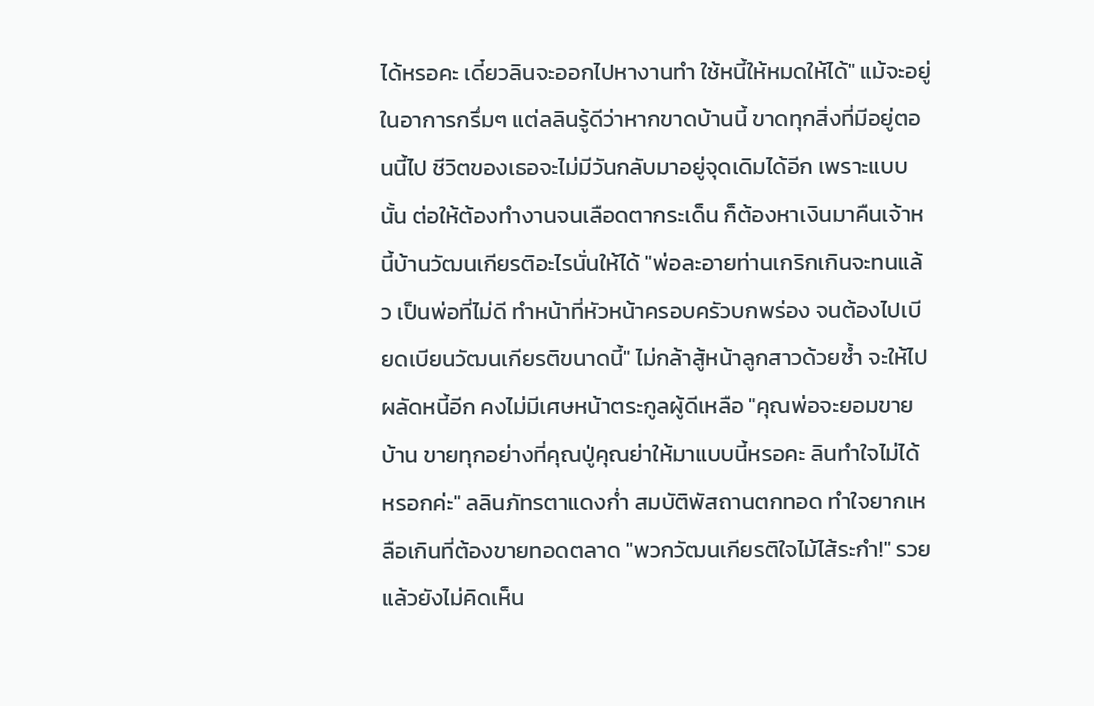ได้หรอคะ เดี๋ยวลินจะออกไปหางานทำ ใช้หนี้ให้หมดให้ได้" แม้จะอยู่ในอาการกรึ่มๆ แต่ลลินรู้ดีว่าหากขาดบ้านนี้ ขาดทุกสิ่งที่มีอยู่ตอนนี้ไป ชีวิตของเธอจะไม่มีวันกลับมาอยู่จุดเดิมได้อีก เพราะแบบนั้น ต่อให้ต้องทำงานจนเลือดตากระเด็น ก็ต้องหาเงินมาคืนเจ้าหนี้บ้านวัฒนเกียรติอะไรนั่นให้ได้ "พ่อละอายท่านเกริกเกินจะทนแล้ว เป็นพ่อที่ไม่ดี ทำหน้าที่หัวหน้าครอบครัวบกพร่อง จนต้องไปเบียดเบียนวัฒนเกียรติขนาดนี้" ไม่กล้าสู้หน้าลูกสาวด้วยซ้ำ จะให้ไปผลัดหนี้อีก คงไม่มีเศษหน้าตระกูลผู้ดีเหลือ "คุณพ่อจะยอมขายบ้าน ขายทุกอย่างที่คุณปู่คุณย่าให้มาแบบนี้หรอคะ ลินทำใจไม่ได้หรอกค่ะ" ลลินภัทรตาแดงก่ำ สมบัติพัสถานตกทอด ทำใจยากเหลือเกินที่ต้องขายทอดตลาด "พวกวัฒนเกียรติใจไม้ไส้ระกำ!" รวยแล้วยังไม่คิดเห็น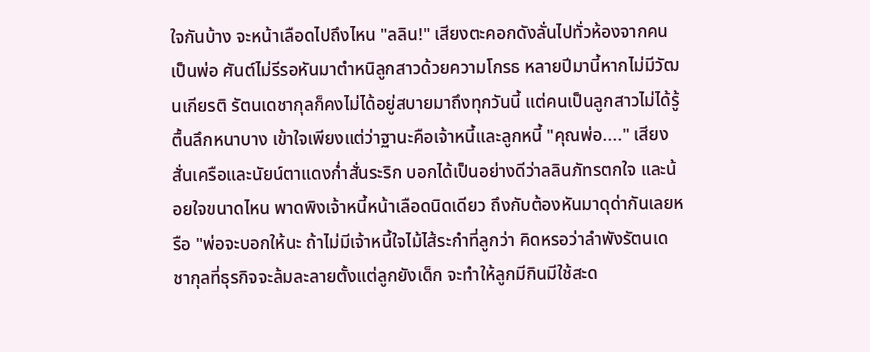ใจกันบ้าง จะหน้าเลือดไปถึงไหน "ลลิน!" เสียงตะคอกดังลั่นไปทั่วห้องจากคนเป็นพ่อ ศันต์ไม่รีรอหันมาตำหนิลูกสาวด้วยความโกรธ หลายปีมานี้หากไม่มีวัฒนเกียรติ รัตนเดชากุลก็คงไม่ได้อยู่สบายมาถึงทุกวันนี้ แต่คนเป็นลูกสาวไม่ได้รู้ตื้นลึกหนาบาง เข้าใจเพียงแต่ว่าฐานะคือเจ้าหนี้และลูกหนี้ "คุณพ่อ...." เสียงสั่นเครือและนัยน์ตาแดงก่ำสั่นระริก บอกได้เป็นอย่างดีว่าลลินภัทรตกใจ และน้อยใจขนาดไหน พาดพิงเจ้าหนี้หน้าเลือดนิดเดียว ถึงกับต้องหันมาดุด่ากันเลยหรือ "พ่อจะบอกให้นะ ถ้าไม่มีเจ้าหนี้ใจไม้ไส้ระกำที่ลูกว่า คิดหรอว่าลำพังรัตนเดชากุลที่ธุรกิจจะล้มละลายตั้งแต่ลูกยังเด็ก จะทำให้ลูกมีกินมีใช้สะด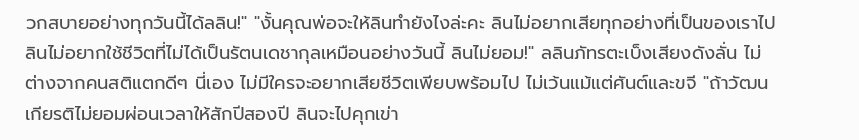วกสบายอย่างทุกวันนี้ได้ลลิน!" "งั้นคุณพ่อจะให้ลินทำยังไงล่ะคะ ลินไม่อยากเสียทุกอย่างที่เป็นของเราไป ลินไม่อยากใช้ชีวิตที่ไม่ได้เป็นรัตนเดชากุลเหมือนอย่างวันนี้ ลินไม่ยอม!" ลลินภัทรตะเบ็งเสียงดังลั่น ไม่ต่างจากคนสติแตกดีๆ นี่เอง ไม่มีใครจะอยากเสียชีวิตเพียบพร้อมไป ไม่เว้นแม้แต่ศันต์และขจี "ถ้าวัฒนเกียรติไม่ยอมผ่อนเวลาให้สักปีสองปี ลินจะไปคุกเข่า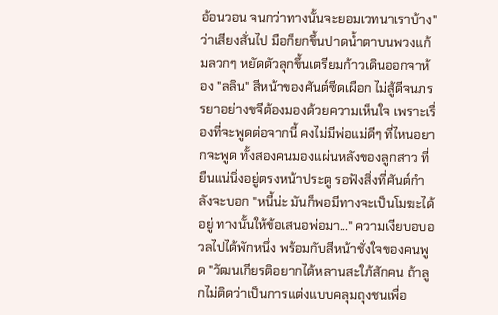อ้อนวอน จนกว่าทางนั้นจะยอมเวทนาเราบ้าง" ว่าเสียงสั่นไป มือก็ยกขึ้นปาดน้ำตาบนพวงแก้มลวกๆ หยัดตัวลุกขึ้นเตรียมก้าวเดินออกจาห้อง "ลลิน" สีหน้าของศันต์ซีดเผือก ไม่สู้ดีจนภรรยาอย่างขจีต้องมองด้วยความเห็นใจ เพราะเรื่องที่จะพูดต่อจากนี้ คงไม่มีพ่อแม่ดีๆ ที่ไหนอยากจะพูด ทั้งสองคนมองแผ่นหลังของลูกสาว ที่ยืนแน่นิ่งอยู่ตรงหน้าประตู รอฟังสิ่งที่ศันต์กำลังจะบอก "หนี้น่ะ มันก็พอมีทางจะเป็นโมฆะได้อยู่ ทางนั้นให้ข้อเสนอพ่อมา..." ความเงียบอบอวลไปได้พักหนึ่ง พร้อมกับสีหน้าชั่งใจของคนพูด "วัฒนเกียรติอยากได้หลานสะใภ้สักคน ถ้าลูกไม่ติดว่าเป็นการแต่งแบบคลุมถุงชนเพื่อ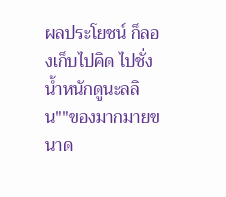ผลประโยชน์ ก็ลองเก็บไปคิด ไปชั่งน้ำหนักดูนะลลิน""ของมากมายขนาด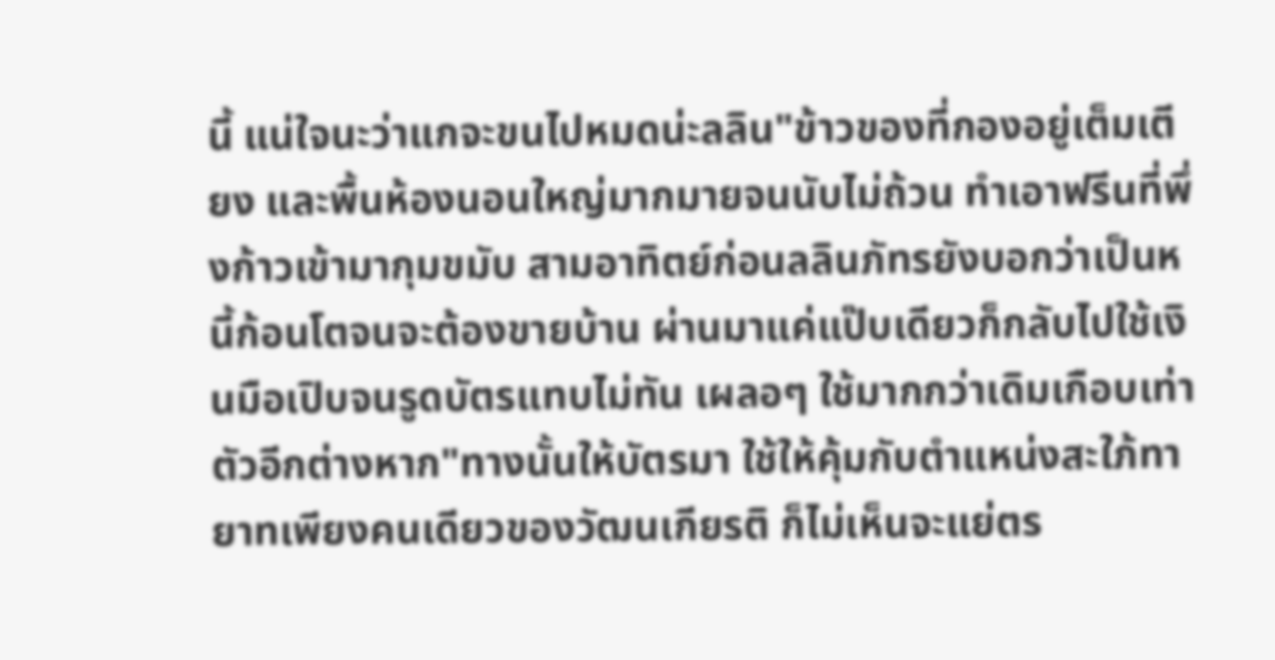นี้ แน่ใจนะว่าแกจะขนไปหมดน่ะลลิน"ข้าวของที่กองอยู่เต็มเตียง และพื้นห้องนอนใหญ่มากมายจนนับไม่ถ้วน ทำเอาฟรีนที่พึ่งก้าวเข้ามากุมขมับ สามอาทิตย์ก่อนลลินภัทรยังบอกว่าเป็นหนี้ก้อนโตจนจะต้องขายบ้าน ผ่านมาแค่แป๊บเดียวก็กลับไปใช้เงินมือเปิบจนรูดบัตรแทบไม่ทัน เผลอๆ ใช้มากกว่าเดิมเกือบเท่าตัวอีกต่างหาก"ทางนั้นให้บัตรมา ใช้ให้คุ้มกับตำแหน่งสะใภ้ทายาทเพียงคนเดียวของวัฒนเกียรติ ก็ไม่เห็นจะแย่ตร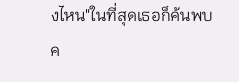งไหน"ในที่สุดเธอก็ค้นพบค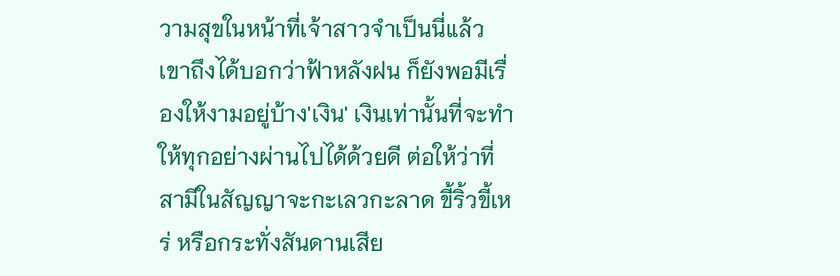วามสุขในหน้าที่เจ้าสาวจำเป็นนี่แล้ว เขาถึงได้บอกว่าฟ้าหลังฝน ก็ยังพอมีเรื่องให้งามอยู่บ้าง'เงิน' เงินเท่านั้นที่จะทำให้ทุกอย่างผ่านไปได้ด้วยดี ต่อให้ว่าที่สามีในสัญญาจะกะเลวกะลาด ขี้ริ้วขี้เหร่ หรือกระทั่งสันดานเสีย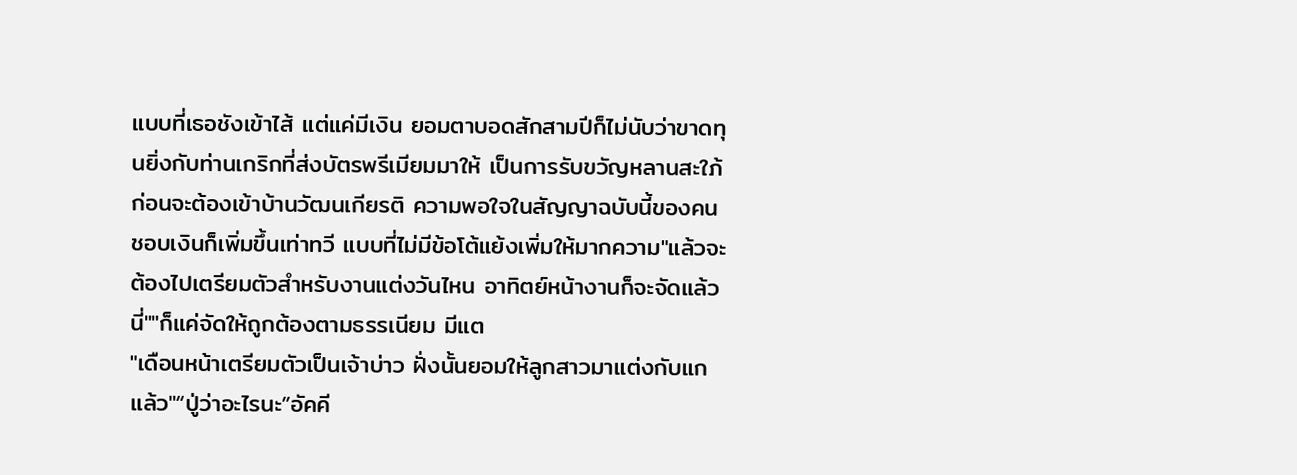แบบที่เธอชังเข้าไส้ แต่แค่มีเงิน ยอมตาบอดสักสามปีก็ไม่นับว่าขาดทุนยิ่งกับท่านเกริกที่ส่งบัตรพรีเมียมมาให้ เป็นการรับขวัญหลานสะใภ้ ก่อนจะต้องเข้าบ้านวัฒนเกียรติ ความพอใจในสัญญาฉบับนี้ของคนชอบเงินก็เพิ่มขึ้นเท่าทวี แบบที่ไม่มีข้อโต้แย้งเพิ่มให้มากความ"แล้วจะต้องไปเตรียมตัวสำหรับงานแต่งวันไหน อาทิตย์หน้างานก็จะจัดแล้วนี่""ก็แค่จัดให้ถูกต้องตามธรรเนียม มีแต
"เดือนหน้าเตรียมตัวเป็นเจ้าบ่าว ฝั่งนั้นยอมให้ลูกสาวมาแต่งกับแกแล้ว"“ปู่ว่าอะไรนะ”อัคคี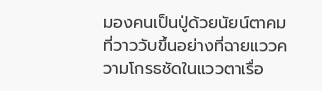มองคนเป็นปู่ด้วยนัยน์ตาคม ที่วาววับขึ้นอย่างที่ฉายแววความโกรธชัดในแววตาเรื่อ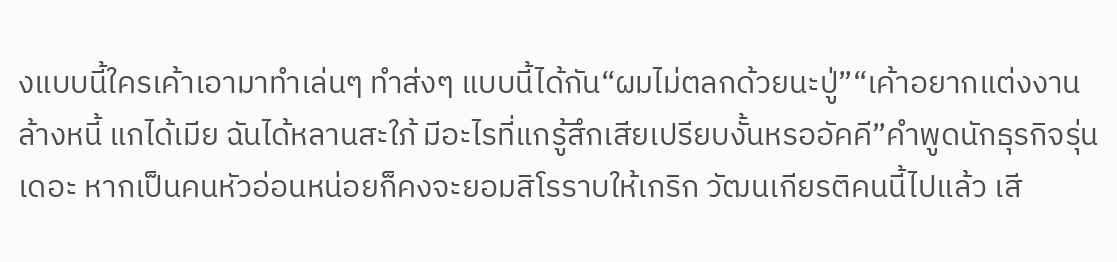งแบบนี้ใครเค้าเอามาทำเล่นๆ ทำส่งๆ แบบนี้ได้กัน“ผมไม่ตลกด้วยนะปู่”“เค้าอยากแต่งงานล้างหนี้ แกได้เมีย ฉันได้หลานสะใภ้ มีอะไรที่แกรู้สึกเสียเปรียบงั้นหรออัคคี”คำพูดนักธุรกิจรุ่นเดอะ หากเป็นคนหัวอ่อนหน่อยก็คงจะยอมสิโรราบให้เกริก วัฒนเกียรติคนนี้ไปแล้ว เสี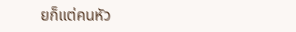ยก็แต่คนหัว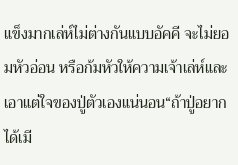แข็งมากเล่ห์ไม่ต่างกันแบบอัคคี จะไม่ยอมหัวอ่อน หรือก้มหัวให้ความเจ้าเล่ห์และเอาแต่ใจของปู่ตัวเองแน่นอน“ถ้าปู่อยากได้เมี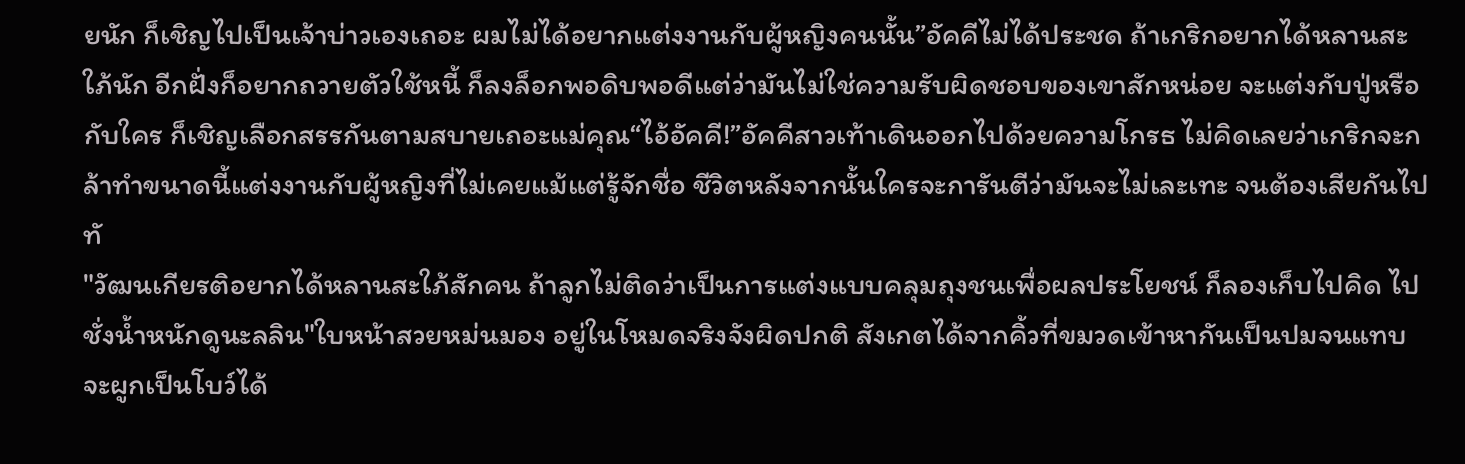ยนัก ก็เชิญไปเป็นเจ้าบ่าวเองเถอะ ผมไม่ได้อยากแต่งงานกับผู้หญิงคนนั้น”อัคคีไม่ได้ประชด ถ้าเกริกอยากได้หลานสะใภ้นัก อีกฝั่งก็อยากถวายตัวใช้หนี้ ก็ลงล็อกพอดิบพอดีแต่ว่ามันไม่ใช่ความรับผิดชอบของเขาสักหน่อย จะแต่งกับปู่หรือกับใคร ก็เชิญเลือกสรรกันตามสบายเถอะแม่คุณ“ไอ้อัคคี!”อัคคีสาวเท้าเดินออกไปด้วยความโกรธ ไม่คิดเลยว่าเกริกจะกล้าทำขนาดนี้แต่งงานกับผู้หญิงที่ไม่เคยแม้แต่รู้จักชื่อ ชีวิตหลังจากนั้นใครจะการันตีว่ามันจะไม่เละเทะ จนต้องเสียกันไปทั
"วัฒนเกียรติอยากได้หลานสะใภ้สักคน ถ้าลูกไม่ติดว่าเป็นการแต่งแบบคลุมถุงชนเพื่อผลประโยชน์ ก็ลองเก็บไปคิด ไปชั่งน้ำหนักดูนะลลิน"ใบหน้าสวยหม่นมอง อยู่ในโหมดจริงจังผิดปกติ สังเกตได้จากคิ้วที่ขมวดเข้าหากันเป็นปมจนแทบจะผูกเป็นโบว์ได้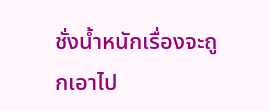ชั่งน้ำหนักเรื่องจะถูกเอาไป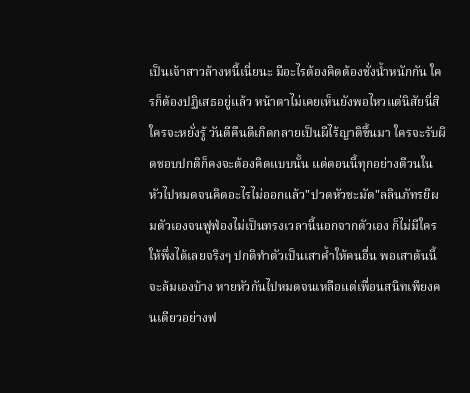เป็นเจ้าสาวล้างหนี้เนี่ยนะ มีอะไรต้องคิดต้องชั่งน้ำหนักกัน ใครก็ต้องปฏิเสธอยู่แล้ว หน้าตาไม่เคยเห็นยังพอไหวแต่นิสัยนี่สิใครจะหยั่งรู้ วันดีคืนดีเกิดกลายเป็นผีไร้ญาติขึ้นมา ใครจะรับผิดชอบปกติก็คงจะต้องคิดแบบนั้น แต่ตอนนี้ทุกอย่างตีวนในหัวไปหมดจนคิดอะไรไม่ออกแล้ว"ปวดหัวชะมัด"ลลินภัทรยีผมตัวเองจนฟูฟ่องไม่เป็นทรงเวลานี้นอกจากตัวเอง ก็ไม่มีใครให้พึ่งได้เลยจริงๆ ปกติทำตัวเป็นเสาค้ำให้คนอื่น พอเสาต้นนี้จะล้มเองบ้าง หายหัวกันไปหมดจนเหลือแต่เพื่อนสนิทเพียงคนเดียวอย่างฟ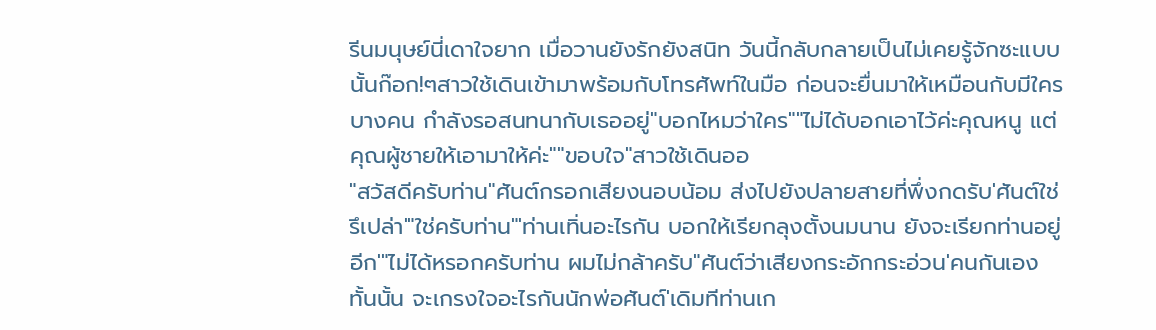รีนมนุษย์นี่เดาใจยาก เมื่อวานยังรักยังสนิท วันนี้กลับกลายเป็นไม่เคยรู้จักซะแบบนั้นก๊อก!ๆสาวใช้เดินเข้ามาพร้อมกับโทรศัพท์ในมือ ก่อนจะยื่นมาให้เหมือนกับมีใครบางคน กำลังรอสนทนากับเธออยู่"บอกไหมว่าใคร""ไม่ได้บอกเอาไว้ค่ะคุณหนู แต่คุณผู้ชายให้เอามาให้ค่ะ""ขอบใจ"สาวใช้เดินออ
"สวัสดีครับท่าน"ศันต์กรอกเสียงนอบน้อม ส่งไปยังปลายสายที่พึ่งกดรับ'ศันต์ใช่รึเปล่า'"ใช่ครับท่าน"'ท่านเทิ่นอะไรกัน บอกให้เรียกลุงตั้งนมนาน ยังจะเรียกท่านอยู่อีก'"ไม่ได้หรอกครับท่าน ผมไม่กล้าครับ"ศันต์ว่าเสียงกระอักกระอ่วน'คนกันเองทั้นนั้น จะเกรงใจอะไรกันนักพ่อศันต์'เดิมทีท่านเก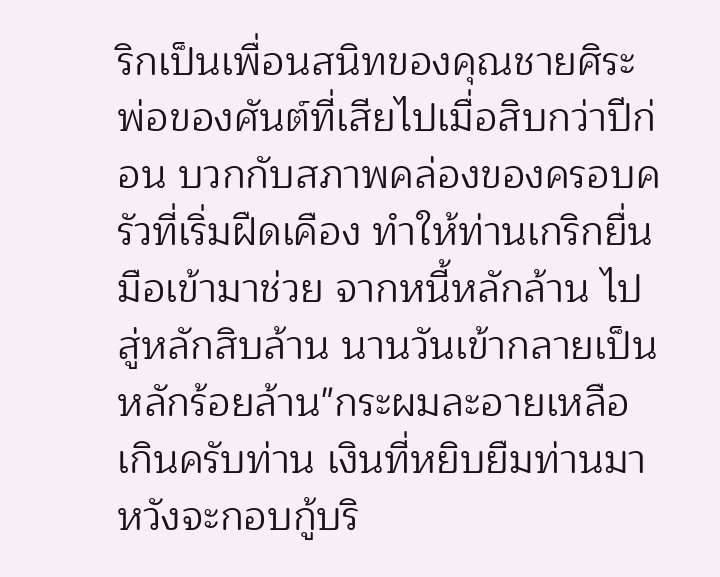ริกเป็นเพื่อนสนิทของคุณชายศิระ พ่อของศันต์ที่เสียไปเมื่อสิบกว่าปีก่อน บวกกับสภาพคล่องของครอบครัวที่เริ่มฝืดเคือง ทำให้ท่านเกริกยื่นมือเข้ามาช่วย จากหนี้หลักล้าน ไปสู่หลักสิบล้าน นานวันเข้ากลายเป็นหลักร้อยล้าน"กระผมละอายเหลือเกินครับท่าน เงินที่หยิบยืมท่านมา หวังจะกอบกู้บริ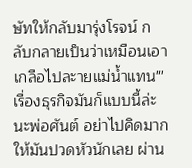ษัทให้กลับมารุ่งโรจน์ กลับกลายเป็นว่าเหมือนเอาเกลือไปละายแม่น้ำแทน"'เรื่องธุรกิจมันก็แบบนี้ล่ะนะพ่อศันต์ อย่าไปคิดมากให้มันปวดหัวนักเลย ผ่าน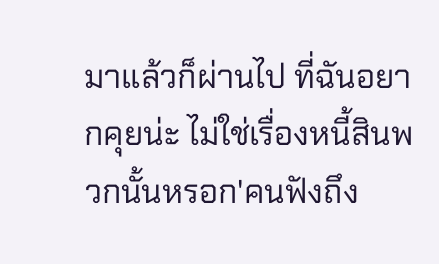มาแล้วก็ผ่านไป ที่ฉันอยากคุยน่ะ ไม่ใช่เรื่องหนี้สินพวกนั้นหรอก'คนฟังถึง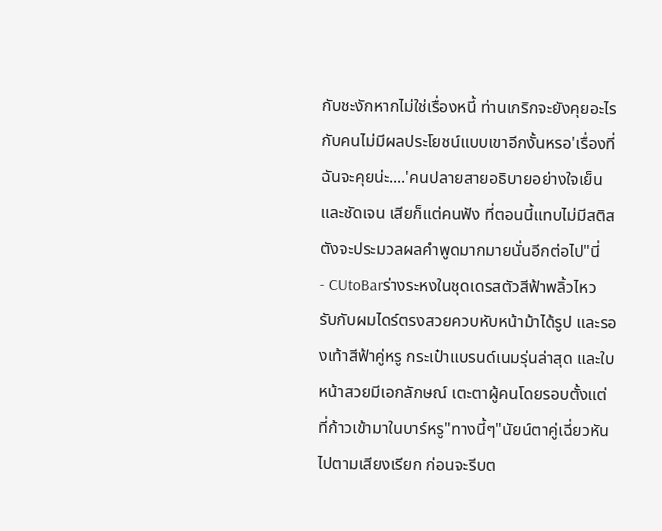กับชะงักหากไม่ใช่เรื่องหนี้ ท่านเกริกจะยังคุยอะไรกับคนไม่มีผลประโยชน์แบบเขาอีกงั้นหรอ'เรื่องที่ฉันจะคุยน่ะ....'คนปลายสายอธิบายอย่างใจเย็น และชัดเจน เสียก็แต่คนฟัง ที่ตอนนี้แทบไม่มีสติสตังจะประมวลผลคำพูดมากมายนั่นอีกต่อไป"นี่
- CUtoBarร่างระหงในชุดเดรสตัวสีฟ้าพลิ้วไหว รับกับผมไดร์ตรงสวยควบหับหน้าม้าได้รูป และรองเท้าสีฟ้าคู่หรู กระเป๋าแบรนด์เนมรุ่นล่าสุด และใบหน้าสวยมีเอกลักษณ์ เตะตาผู้คนโดยรอบตั้งแต่ที่ก้าวเข้ามาในบาร์หรู"ทางนี้ๆ"นัยน์ตาคู่เฉี่ยวหันไปตามเสียงเรียก ก่อนจะรีบต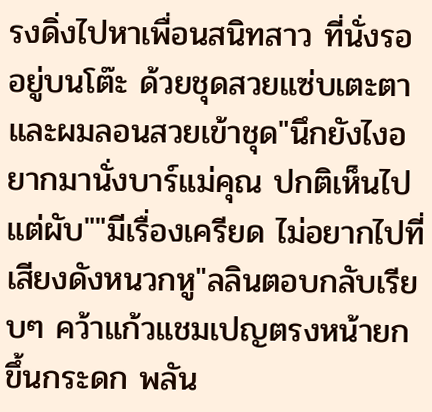รงดิ่งไปหาเพื่อนสนิทสาว ที่นั่งรออยู่บนโต๊ะ ด้วยชุดสวยแซ่บเตะตา และผมลอนสวยเข้าชุด"นึกยังไงอยากมานั่งบาร์แม่คุณ ปกติเห็นไปแต่ผับ""มีเรื่องเครียด ไม่อยากไปที่เสียงดังหนวกหู"ลลินตอบกลับเรียบๆ คว้าแก้วแชมเปญตรงหน้ายกขึ้นกระดก พลัน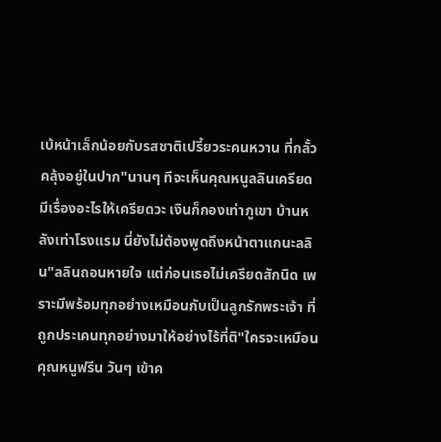เบ้หน้าเล็กน้อยกับรสชาติเปรี้ยวระคนหวาน ที่กลั้วคลุ้งอยู่ในปาก"นานๆ ทีจะเห็นคุณหนูลลินเครียด มีเรื่องอะไรให้เครียดวะ เงินก็กองเท่าภูเขา บ้านหลังเท่าโรงแรม นี่ยังไม่ต้องพูดถึงหน้าตาแกนะลลิน"ลลินถอนหายใจ แต่ก่อนเธอไม่เครียดสักนิด เพราะมีพร้อมทุกอย่างเหมือนกับเป็นลูกรักพระเจ้า ที่ถูกประเคนทุกอย่างมาให้อย่างไร้ที่ติ"ใครจะเหมือนคุณหนูฟรีน วันๆ เข้าค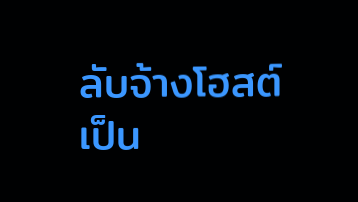ลับจ้างโฮสต์เป็น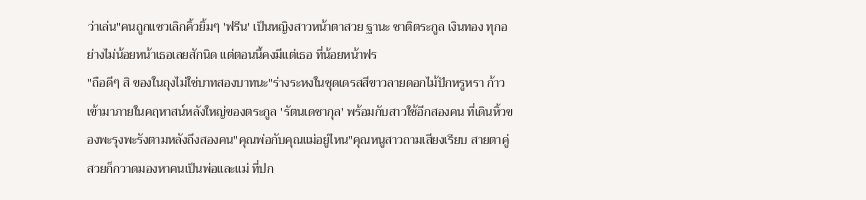ว่าเล่น"คนถูกแซวเลิกคิ้วยิ้มๆ 'ฟรีน' เป็นหญิงสาวหน้าตาสวย ฐานะ ชาติตระกูล เงินทอง ทุกอย่างไม่น้อยหน้าเธอเลยสักนิด แต่ตอนนี้คงมีแต่เธอ ที่น้อยหน้าฟร
"ถือดีๆ สิ ของในถุงไม่ใช่บาทสองบาทนะ"ร่างระหงในชุดเดรสสีขาวลายดอกไม้ปักหรูหรา ก้าวเข้ามาภายในคฤหาสน์หลังใหญ่ของตระกูล 'รัตนเดชากุล' พร้อมกับสาวใช้อีกสองคน ที่เดินหิ้วของพะรุงพะรังตามหลังถึงสองคน"คุณพ่อกับคุณแม่อยู่ไหน"คุณหนูสาวถามเสียงเรียบ สายตาคู่สวยก็กวาดมองหาคนเป็นพ่อและแม่ ที่ปก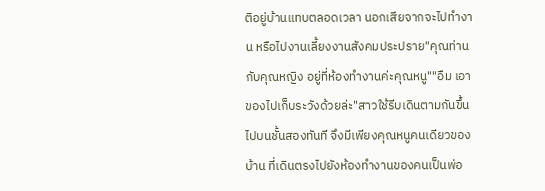ติอยู่บ้านแทบตลอดเวลา นอกเสียจากจะไปทำงาน หรือไปงานเลี้ยงงานสังคมประปราย"คุณท่านกับคุณหญิง อยู่ที่ห้องทำงานค่ะคุณหนู""อืม เอาของไปเก็บระวังด้วยล่ะ"สาวใช้รีบเดินตามกันขึ้นไปบนชั้นสองทันที จึงมีเพียงคุณหนูคนเดียวของบ้าน ที่เดินตรงไปยังห้องทำงานของคนเป็นพ่อ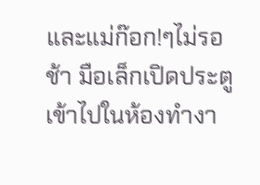และแม่ก๊อก!ๆไม่รอช้า มือเล็กเปิดประตูเข้าไปในห้องทำงา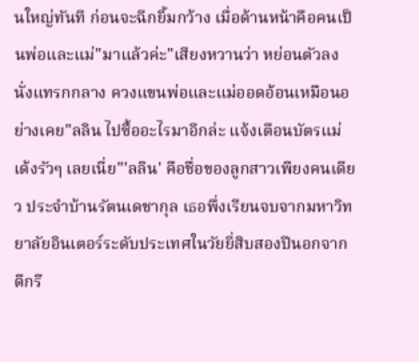นใหญ่ทันที ก่อนจะฉีกยิ้มกว้าง เมื่อด้านหน้าคือคนเป็นพ่อและแม่"มาแล้วค่ะ"เสียงหวานว่า หย่อนตัวลงนั่งแทรกกลาง ควงแขนพ่อและแม่ออดอ้อนเหมือนอย่างเคย"ลลิน ไปซื้ออะไรมาอีกล่ะ แจ้งเตือนบัตรแม่เด้งรัวๆ เลยเนี่ย"'ลลิน' คือชื่อของลูกสาวเพียงคนเดียว ประจำบ้านรัตนเดชากุล เธอพึ่งเรียนจบจากมหาวิทยาลัยอินเตอร์ระดับประเทศในวัยยี่สิบสองปีนอกจากดีกรี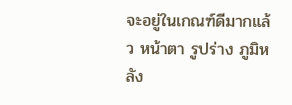จะอยู่ในเกณฑ์ดีมากแล้ว หน้าตา รูปร่าง ภูมิหลัง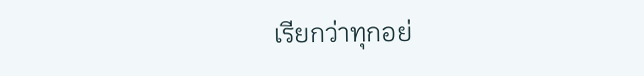เรียกว่าทุกอย่